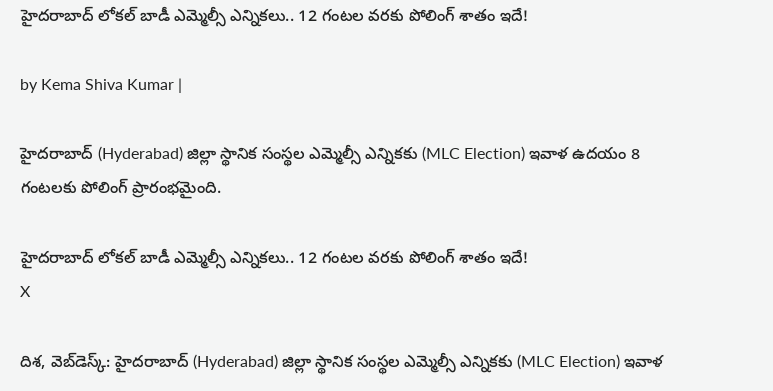హైదరాబాద్ లోకల్ బాడీ ఎమ్మెల్సీ ఎన్నికలు.. 12 గంటల వరకు పోలింగ్ శాతం ఇదే!

by Kema Shiva Kumar |

హైదరాబాద్‌ (Hyderabad) జిల్లా స్థానిక సంస్థల ఎమ్మెల్సీ ఎన్నికకు (MLC Election) ఇవాళ ఉదయం 8 గంటలకు పోలింగ్ ప్రారంభమైంది.

హైదరాబాద్ లోకల్ బాడీ ఎమ్మెల్సీ ఎన్నికలు.. 12 గంటల వరకు పోలింగ్ శాతం ఇదే!
X

దిశ, వెబ్‌డెస్క్: హైదరాబాద్‌ (Hyderabad) జిల్లా స్థానిక సంస్థల ఎమ్మెల్సీ ఎన్నికకు (MLC Election) ఇవాళ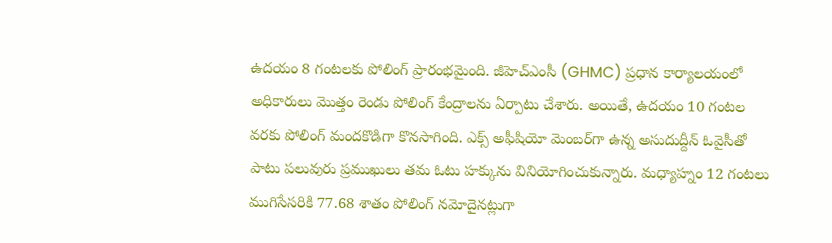ఉదయం 8 గంటలకు పోలింగ్ ప్రారంభమైంది. జీహెచ్ఎంసీ (GHMC) ప్రధాన కార్యాలయంలో అధికారులు మొత్తం రెండు పోలింగ్‌ కేంద్రాలను ఏర్పాటు చేశారు. అయితే, ఉదయం 10 గంటల వరకు పోలింగ్ మందకొడిగా కొనసాగింది. ఎక్స్ అఫీషియో మెంబర్‌గా ఉన్న అసుదుద్దీన్ ఓవైసీతో పాటు పలువురు ప్రముఖులు తమ ఓటు హక్కును వినియోగించుకున్నారు. మధ్యాహ్నం 12 గంటలు ముగిసే‌సరికి 77.68 శాతం పోలింగ్ నమోదైనట్లుగా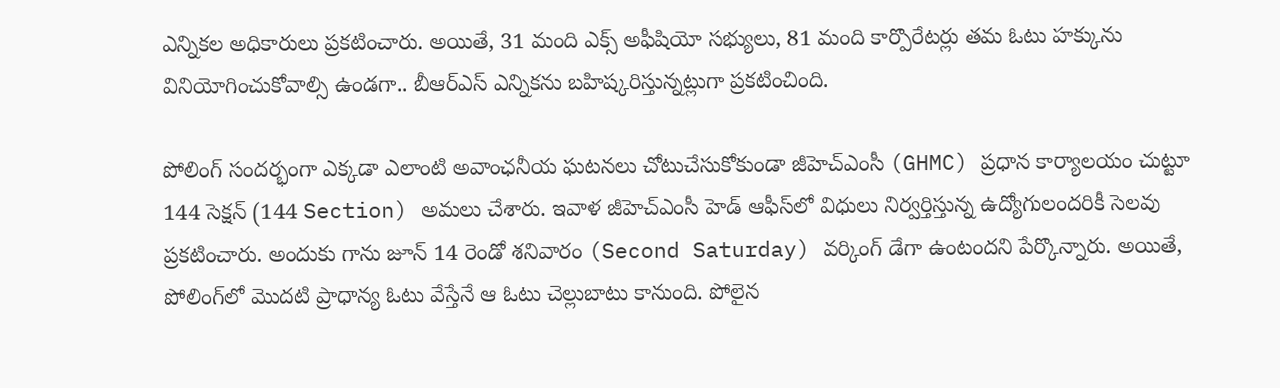ఎన్నికల అధికారులు ప్రకటించారు. అయితే, 31 మంది ఎక్స్‌ అఫీషియో సభ్యులు, 81 మంది కార్పొరేటర్లు తమ ఓటు హక్కును వినియోగించుకోవాల్సి ఉండగా.. బీఆర్ఎస్ ఎన్నికను బహిష్కరిస్తున్నట్లుగా ప్రకటించింది.

పోలింగ్ సందర్భంగా ఎక్కడా ఎలాంటి అవాంఛనీయ ఘటనలు చోటుచేసుకోకుండా జీహెచ్‌ఎంసీ (GHMC) ప్రధాన కార్యాలయం చుట్టూ 144 సెక్షన్‌ (144 Section) అమలు చేశారు. ఇవాళ జీహెచ్ఎంసీ హెడ్ ఆఫీస్‌లో విధులు నిర్వర్తిస్తున్న ఉద్యోగులందరికీ సెలవు ప్రకటించారు. అందుకు గాను జూన్‌ 14 రెండో శనివారం (Second Saturday) వర్కింగ్ డేగా ఉంటందని పేర్కొన్నారు. అయితే, పోలింగ్‌లో మొదటి ప్రాధాన్య ఓటు వేస్తేనే ఆ ఓటు చెల్లుబాటు కానుంది. పోలైన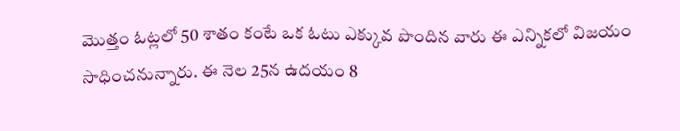మొత్తం ఓట్లలో 50 శాతం కంటే ఒక ఓటు ఎక్కువ పొందిన వారు ఈ ఎన్నికలో విజయం సాధించనున్నారు. ఈ నెల 25న ఉదయం 8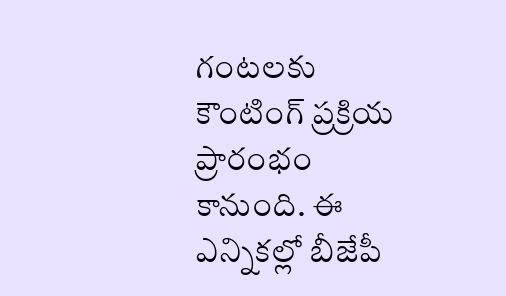గంటలకు కౌంటింగ్ ప్రక్రియ ప్రారంభం కానుంది. ఈ ఎన్నికల్లో బీజేపీ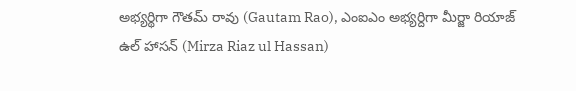అభ్యర్థిగా గౌతమ్ రావు (Gautam Rao), ఎంఐఎం అభ్యర్దిగా మీర్జా రియాజ్ ఉల్ హాసన్ (Mirza Riaz ul Hassan)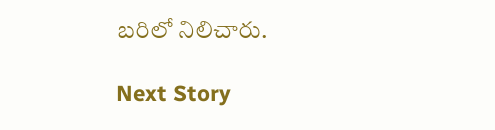బరిలో నిలిచారు.

Next Story